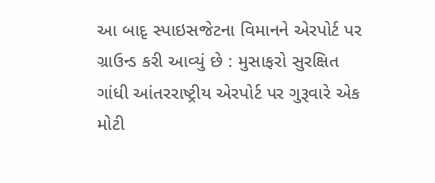આ બાદૃ સ્પાઇસજેટના વિમાનને એરપોર્ટ પર ગ્રાઉન્ડ કરી આવ્યું છે : મુસાફરો સુરક્ષિત
ગાંધી આંતરરાષ્ટ્રીય એરપોર્ટ પર ગુરૂવારે એક મોટી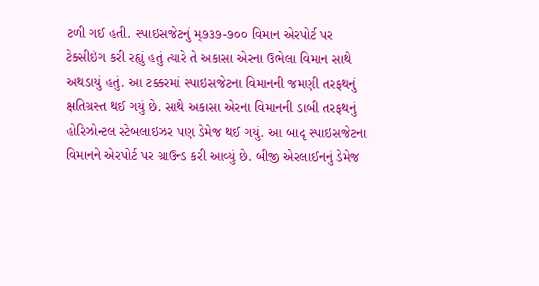ટળી ગઈ હતી. સ્પાઇસજેટનું મ્૭૩૭-૭૦૦ વિમાન એરપોર્ટ પર ટેક્સીઇંગ કરી રહૃાું હતું ત્યારે તે અકાસા એરના ઉભેલા વિમાન સાથે અથડાયું હતું. આ ટક્કરમાં સ્પાઇસજેટના વિમાનની જમણી તરફથનું ક્ષતિગ્રસ્ત થઈ ગયું છે. સાથે અકાસા એરના વિમાનની ડાબી તરફથનું હોરિઝોન્ટલ સ્ટેબલાઇઝર પણ ડેમેજ થઈ ગયું. આ બાદૃ સ્પાઇસજેટના વિમાનને એરપોર્ટ પર ગ્રાઉન્ડ કરી આવ્યું છે. બીજી એરલાઈનનું ડેમેજ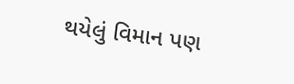થયેલું વિમાન પણ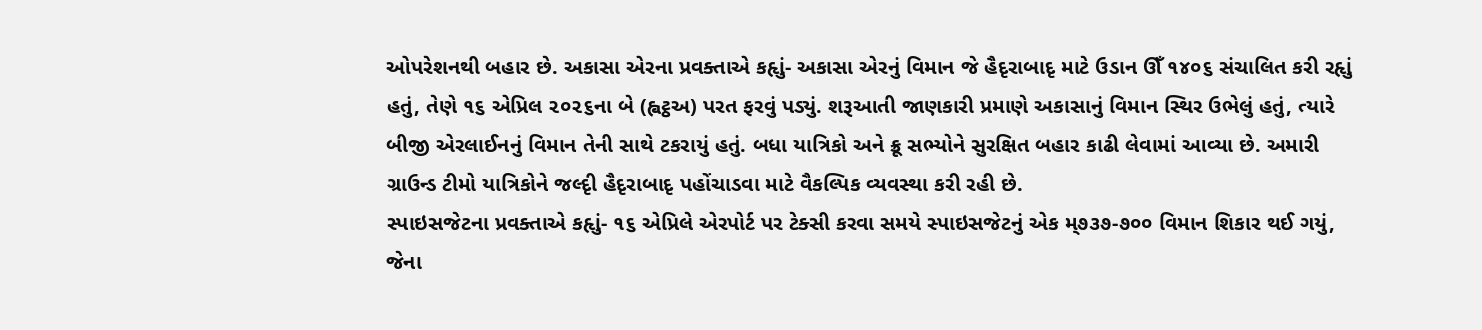ઓપરેશનથી બહાર છે. અકાસા એરના પ્રવક્તાએ કહૃાું- અકાસા એરનું વિમાન જે હૈદૃરાબાદૃ માટે ઉડાન ઊઁ ૧૪૦૬ સંચાલિત કરી રહૃાું હતું, તેણે ૧૬ એપ્રિલ ૨૦૨૬ના બે (હ્વટ્ઠઅ) પરત ફરવું પડ્યું. શરૂઆતી જાણકારી પ્રમાણે અકાસાનું વિમાન સ્થિર ઉભેલું હતું, ત્યારે બીજી એરલાઈનનું વિમાન તેની સાથે ટકરાયું હતું. બધા યાત્રિકો અને ક્રૂ સભ્યોને સુરક્ષિત બહાર કાઢી લેવામાં આવ્યા છે. અમારી ગ્રાઉન્ડ ટીમો યાત્રિકોને જલ્દૃી હૈદૃરાબાદૃ પહોંચાડવા માટે વૈકલ્પિક વ્યવસ્થા કરી રહી છે.
સ્પાઇસજેટના પ્રવક્તાએ કહૃાું- ૧૬ એપ્રિલે એરપોર્ટ પર ટેક્સી કરવા સમયે સ્પાઇસજેટનું એક મ્૭૩૭-૭૦૦ વિમાન શિકાર થઈ ગયું, જેના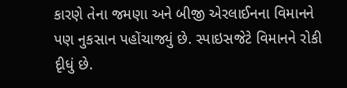કારણે તેના જમણા અને બીજી એરલાઈનના વિમાનને પણ નુકસાન પહોંચાજ્યું છે. સ્પાઇસજેટે વિમાનને રોકી દૃીધું છે.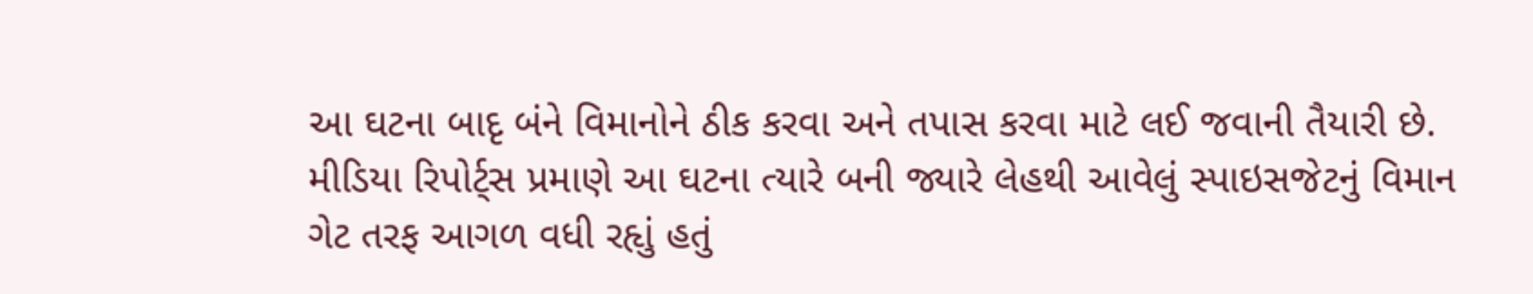આ ઘટના બાદૃ બંને વિમાનોને ઠીક કરવા અને તપાસ કરવા માટે લઈ જવાની તૈયારી છે. મીડિયા રિપોર્ટ્સ પ્રમાણે આ ઘટના ત્યારે બની જ્યારે લેહથી આવેલું સ્પાઇસજેટનું વિમાન ગેટ તરફ આગળ વધી રહૃાું હતું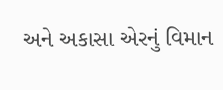અને અકાસા એરનું વિમાન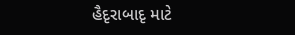હૈદૃરાબાદૃ માટે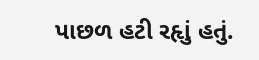પાછળ હટી રહૃાું હતું.